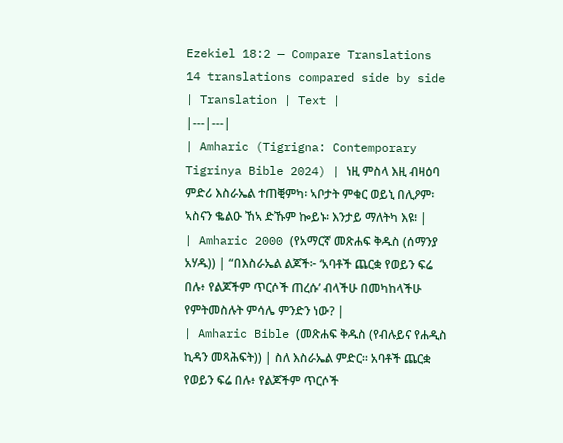Ezekiel 18:2 — Compare Translations
14 translations compared side by side
| Translation | Text |
|---|---|
| Amharic (Tigrigna: Contemporary Tigrinya Bible 2024) | ነዚ ምስላ እዚ ብዛዕባ ምድሪ እስራኤል ተጠቒምካ፡ ኣቦታት ምቁር ወይኒ በሊዖም፡ ኣስናን ቈልዑ ኸኣ ድኹም ኰይኑ፡ እንታይ ማለትካ እዩ፧ |
| Amharic 2000 (የአማርኛ መጽሐፍ ቅዱስ (ሰማንያ አሃዱ)) | “በእስራኤል ልጆች፦ ‘አባቶች ጨርቋ የወይን ፍሬ በሉ፥ የልጆችም ጥርሶች ጠረሱ’ ብላችሁ በመካከላችሁ የምትመስሉት ምሳሌ ምንድን ነው? |
| Amharic Bible (መጽሐፍ ቅዱስ (የብሉይና የሐዲስ ኪዳን መጻሕፍት)) | ስለ እስራኤል ምድር። አባቶች ጨርቋ የወይን ፍሬ በሉ፥ የልጆችም ጥርሶች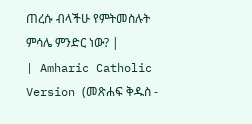ጠረሱ ብላችሁ የምትመስሉት ምሳሌ ምንድር ነው? |
| Amharic Catholic Version (መጽሐፍ ቅዱስ -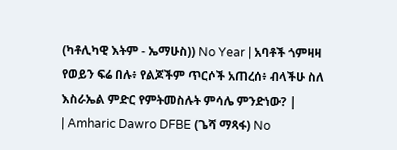(ካቶሊካዊ እትም - ኤማሁስ)) No Year | አባቶች ጎምዛዛ የወይን ፍሬ በሉ፥ የልጆችም ጥርሶች አጠረሰ፥ ብላችሁ ስለ እስራኤል ምድር የምትመስሉት ምሳሌ ምንድነው? |
| Amharic Dawro DFBE (ጌሻ ማጻፋ) No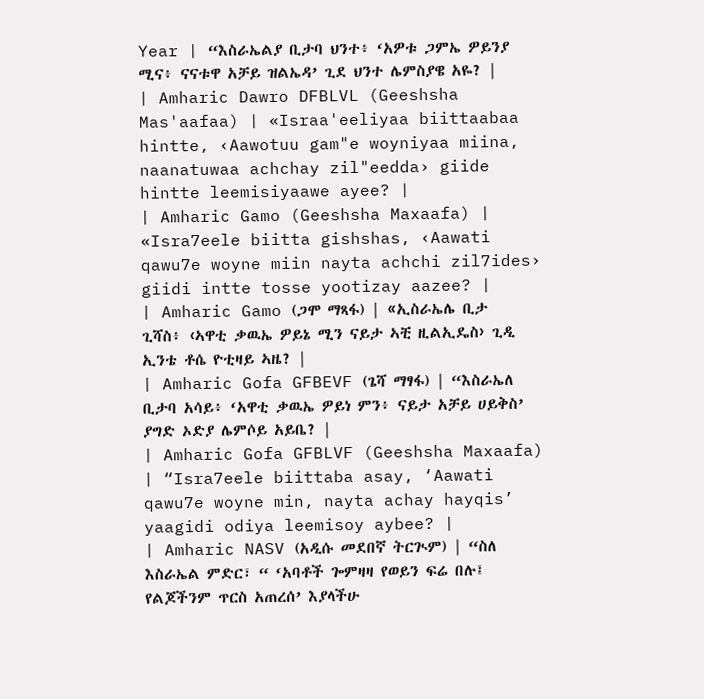Year | “እስራኤልያ ቢታባ ህንተ፥ ‘አዎቱ ጋምኤ ዎይንያ ሚና፥ ናናቱዋ አቻይ ዝልኤዳ’ ጊደ ህንተ ሌምስያዌ አዬ? |
| Amharic Dawro DFBLVL (Geeshsha Mas'aafaa) | «Israa'eeliyaa biittaabaa hintte, ‹Aawotuu gam"e woyniyaa miina, naanatuwaa achchay zil"eedda› giide hintte leemisiyaawe ayee? |
| Amharic Gamo (Geeshsha Maxaafa) | «Isra7eele biitta gishshas, ‹Aawati qawu7e woyne miin nayta achchi zil7ides› giidi intte tosse yootizay aazee? |
| Amharic Gamo (ጋሞ ማጻፋ) | «ኢስራኤሌ ቢታ ጊሻስ፥ ‹ኣዋቲ ቃዉኤ ዎይኔ ሚን ናይታ ኣቺ ዚልኢዴስ› ጊዲ ኢንቴ ቶሴ ዮቲዛይ ኣዜ? |
| Amharic Gofa GFBEVF (ጌሻ ማፃፋ) | “እስራኤለ ቢታባ አሳይ፥ ‘አዋቲ ቃዉኤ ዎይነ ምን፥ ናይታ አቻይ ሀይቅስ’ ያግድ ኦድያ ሌምሶይ አይቤ? |
| Amharic Gofa GFBLVF (Geeshsha Maxaafa) | “Isra7eele biittaba asay, ‘Aawati qawu7e woyne min, nayta achay hayqis’ yaagidi odiya leemisoy aybee? |
| Amharic NASV (አዲሱ መደበኛ ትርጒም) | “ስለ እስራኤል ምድር፣ “ ‘አባቶች ጐምዛዛ የወይን ፍሬ በሉ፤ የልጆችንም ጥርስ አጠረሰ’ እያላችሁ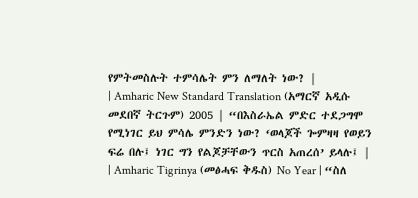የምትመስሉት ተምሳሌት ምን ለማለት ነው? |
| Amharic New Standard Translation (አማርኛ አዲሱ መደበኛ ትርጉም) 2005 | “በእስራኤል ምድር ተደጋግሞ የሚነገር ይህ ምሳሌ ምንድን ነው? ‘ወላጆች ጐምዛዛ የወይን ፍሬ በሉ፤ ነገር ግን የልጆቻቸውን ጥርስ አጠረሰ’ ይላሉ፤ |
| Amharic Tigrinya (መፅሓፍ ቅዱስ) No Year | “ስለ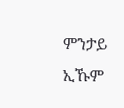ምንታይ ኢኹም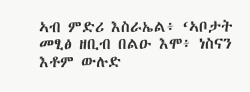ኣብ ምድሪ እስራኤል፥ ‘ኣቦታት መፂፅ ዘቢብ በልዑ እሞ፥ ነስናን እቶም ውሉድ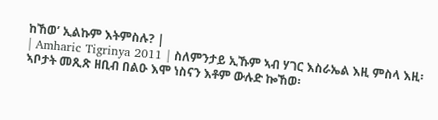ከኸወ’ ኢልኩም እትምስሉ? |
| Amharic Tigrinya 2011 | ስለምንታይ ኢኹም ኣብ ሃገር እስራኤል እዚ ምስላ እዚ፡ ኣቦታት መጺጽ ዘቢብ በልዑ እሞ ነስናን እቶም ውሉድ ኰኸወ፡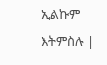ኢልኩም እትምስሉ |